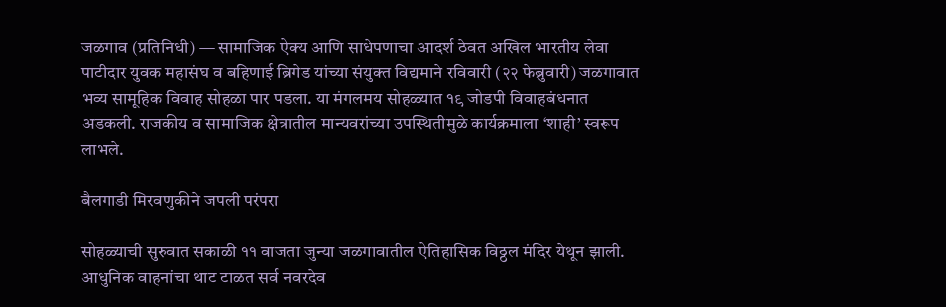जळगाव (प्रतिनिधी) — सामाजिक ऐक्य आणि साधेपणाचा आदर्श ठेवत अखिल भारतीय लेवा पाटीदार युवक महासंघ व बहिणाई ब्रिगेड यांच्या संयुक्त विद्यमाने रविवारी (२२ फेब्रुवारी) जळगावात भव्य सामूहिक विवाह सोहळा पार पडला. या मंगलमय सोहळ्यात १९ जोडपी विवाहबंधनात अडकली. राजकीय व सामाजिक क्षेत्रातील मान्यवरांच्या उपस्थितीमुळे कार्यक्रमाला ‘शाही’ स्वरूप लाभले.

बैलगाडी मिरवणुकीने जपली परंपरा

सोहळ्याची सुरुवात सकाळी ११ वाजता जुन्या जळगावातील ऐतिहासिक विठ्ठल मंदिर येथून झाली. आधुनिक वाहनांचा थाट टाळत सर्व नवरदेव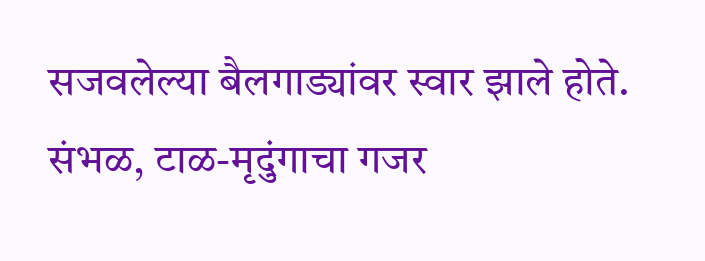सजवलेल्या बैलगाड्यांवर स्वार झाले होते. संभळ, टाळ-मृदुंगाचा गजर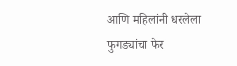आणि महिलांनी धरलेला फुगड्यांचा फेर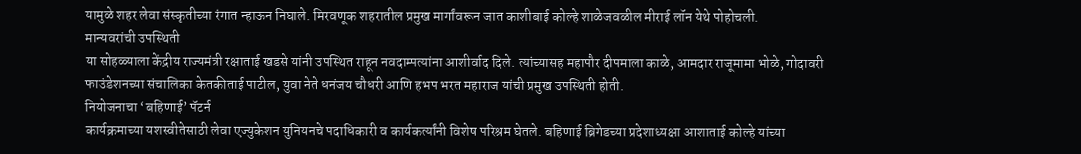यामुळे शहर लेवा संस्कृतीच्या रंगात न्हाऊन निघाले. मिरवणूक शहरातील प्रमुख मार्गांवरून जात काशीबाई कोल्हे शाळेजवळील मीराई लॉन येथे पोहोचली.
मान्यवरांची उपस्थिती
या सोहळ्याला केंद्रीय राज्यमंत्री रक्षाताई खडसे यांनी उपस्थित राहून नवदाम्पत्यांना आशीर्वाद दिले. त्यांच्यासह महापौर दीपमाला काळे, आमदार राजूमामा भोळे, गोदावरी फाउंडेशनच्या संचालिका केतकीताई पाटील, युवा नेते धनंजय चौधरी आणि हभप भरत महाराज यांची प्रमुख उपस्थिती होती.
नियोजनाचा ‘बहिणाई’ पॅटर्न
कार्यक्रमाच्या यशस्वीतेसाठी लेवा एज्युकेशन युनियनचे पदाधिकारी व कार्यकर्त्यांनी विशेष परिश्रम घेतले. बहिणाई ब्रिगेडच्या प्रदेशाध्यक्षा आशाताई कोल्हे यांच्या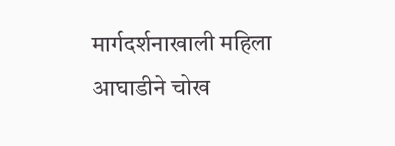मार्गदर्शनाखाली महिला आघाडीने चोख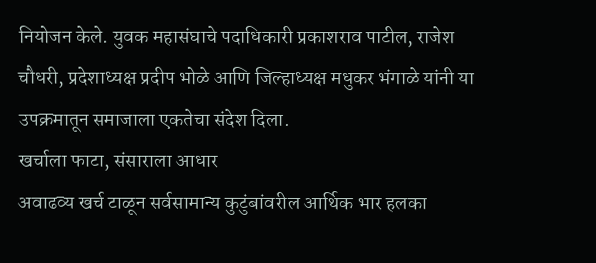नियोजन केले. युवक महासंघाचे पदाधिकारी प्रकाशराव पाटील, राजेश चौधरी, प्रदेशाध्यक्ष प्रदीप भोळे आणि जिल्हाध्यक्ष मधुकर भंगाळे यांनी या उपक्रमातून समाजाला एकतेचा संदेश दिला.
खर्चाला फाटा, संसाराला आधार
अवाढव्य खर्च टाळून सर्वसामान्य कुटुंबांवरील आर्थिक भार हलका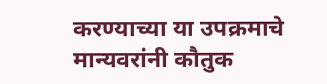करण्याच्या या उपक्रमाचे मान्यवरांनी कौतुक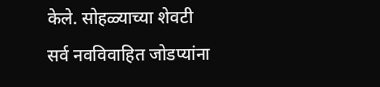केले. सोहळ्याच्या शेवटी सर्व नवविवाहित जोडप्यांना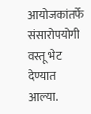आयोजकांतर्फे संसारोपयोगी वस्तू भेट देण्यात आल्या.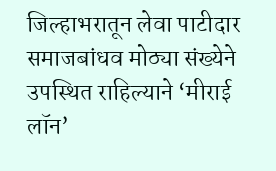जिल्हाभरातून लेवा पाटीदार समाजबांधव मोठ्या संख्येने उपस्थित राहिल्याने ‘मीराई लॉन’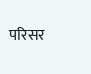परिसर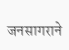जनसागराने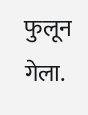फुलून गेला.